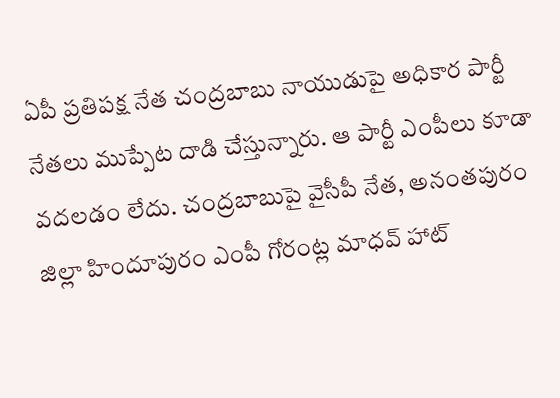ఏపీ ప్రతిపక్ష నేత చంద్రబాబు నాయుడుపై అధికార పార్టీ నేతలు ముప్పేట దాడి చేస్తున్నారు. ఆ పార్టీ ఎంపీలు కూడా వదలడం లేదు. చంద్రబాబుపై వైసీపీ నేత, అనంతపురం జిల్లా హిందూపురం ఎంపీ గోరంట్ల మాధవ్ హాట్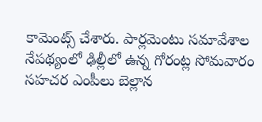కామెంట్స్ చేశారు. పార్లమెంటు సమావేశాల నేపథ్యంలో ఢిల్లీలో ఉన్న గోరంట్ల సోమవారం సహచర ఎంపీలు బెల్లాన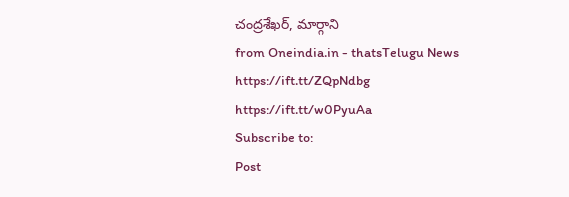చంద్రశేఖర్, మార్గాని
from Oneindia.in - thatsTelugu News https://ift.tt/ZQpNdbg
https://ift.tt/w0PyuAa
Subscribe to:
Post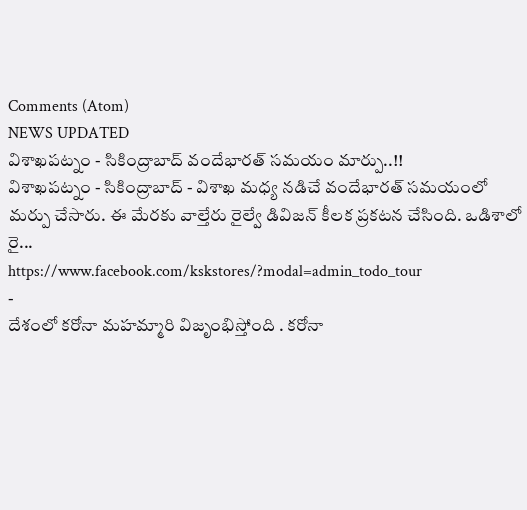Comments (Atom)
NEWS UPDATED
విశాఖపట్నం - సికింద్రాబాద్ వందేభారత్ సమయం మార్పు..!!
విశాఖపట్నం - సికింద్రాబాద్ - విశాఖ మధ్య నడిచే వందేభారత్ సమయంలో మర్పు చేసారు. ఈ మేరకు వాల్తేరు రైల్వే డివిజన్ కీలక ప్రకటన చేసింది. ఒడిశాలో రై...
https://www.facebook.com/kskstores/?modal=admin_todo_tour
-
దేశంలో కరోనా మహమ్మారి విజృంభిస్తోంది . కరోనా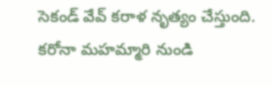సెకండ్ వేవ్ కరాళ నృత్యం చేస్తుంది. కరోనా మహమ్మారి నుండి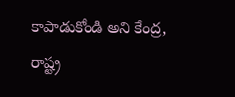కాపాడుకోండి అని కేంద్ర, రాష్ట్ర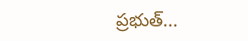ప్రభుత్...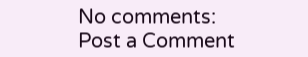No comments:
Post a Comment